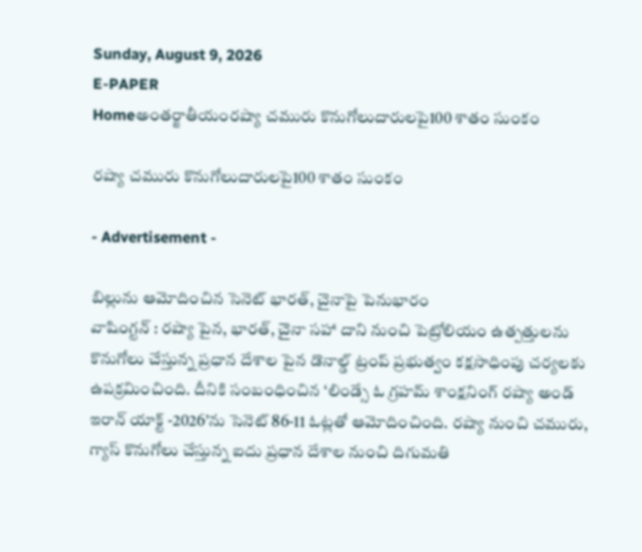Sunday, August 9, 2026
E-PAPER
Homeఅంతర్జాతీయంరష్యా చమురు కొనుగోలుదారులపై100 శాతం సుంకం

రష్యా చమురు కొనుగోలుదారులపై100 శాతం సుంకం

- Advertisement -

బిల్లును ఆమోదించిన సెనెట్‌ భారత్‌, చైనాపై పెనుభారం
వాషింగ్టన్‌ : రష్యా పైన, భారత్‌, చైనా సహా దాని నుంచి పెట్రోలియం ఉత్పత్తులను కొనుగోలు చేస్తున్న ప్రధాన దేశాల పైన డొనాల్డ్‌ ట్రంప్‌ ప్రభుత్వం కక్షసాధింపు చర్యలకు ఉపక్రమించింది. దీనికి సంబంధించిన ‘లిండ్సే ఓ గ్రహమ్‌ శాంక్షనింగ్‌ రష్యా అండ్‌ ఇరాన్‌ యాక్ట్‌ -2026’ను సెనెట్‌ 86-11 ఓట్లతో ఆమోదించింది. రష్యా నుంచి చమురు, గ్యాస్‌ కొనుగోలు చేస్తున్న ఐదు ప్రధాన దేశాల నుంచి దిగుమతి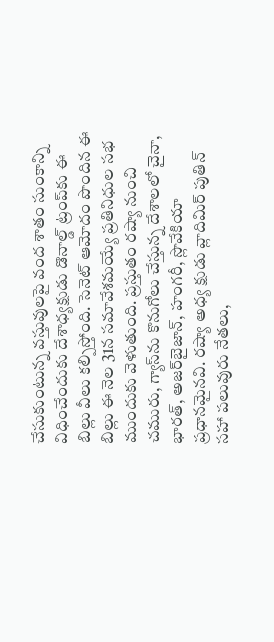చేసుకుంటున్న వస్తువులపై వంద శాతం సుంకాన్ని విధించేందుకు దేశాధ్యక్షుడు డొనాల్డ్‌ ట్రంప్‌కు ఈ బిల్లు వీలు కల్పిస్తోంది. సెనెట్‌ ఆమోదం పొందిన ఈ బిల్లు ఈ నెల 31న సమావేశమయ్యే ప్రతినిధుల సభ ముందుకు వెళుతుంది. ప్రస్తుతం రష్యా నుంచి చమురు, గ్యాస్‌ను కొనుగోలు చేస్తున్న దేశాలలో చైనా, భారత్‌, అజర్‌బైజాన్‌, హంగరీ, స్లొవేకియా ప్రధానమైనవి. రష్యా అధ్య క్షుడు వ్లాదిమిర్‌ పుతిన్‌ సహా పలువురు నేతలు,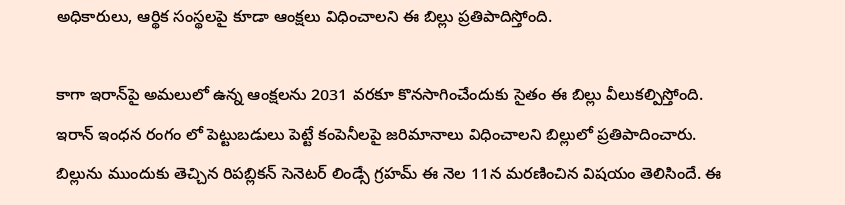అధికారులు, ఆర్థిక సంస్థలపై కూడా ఆంక్షలు విధించాలని ఈ బిల్లు ప్రతిపాదిస్తోంది.

కాగా ఇరాన్‌పై అమలులో ఉన్న ఆంక్షలను 2031 వరకూ కొనసాగించేందుకు సైతం ఈ బిల్లు వీలుకల్పిస్తోంది. ఇరాన్‌ ఇంధన రంగం లో పెట్టుబడులు పెట్టే కంపెనీలపై జరిమానాలు విధించాలని బిల్లులో ప్రతిపాదించారు. బిల్లును ముందుకు తెచ్చిన రిపబ్లికన్‌ సెనెటర్‌ లిండ్సే గ్రహమ్‌ ఈ నెల 11న మరణించిన విషయం తెలిసిందే. ఈ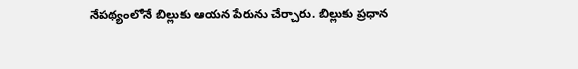నేపథ్యంలోనే బిల్లుకు ఆయన పేరును చేర్చారు. బిల్లుకు ప్రధాన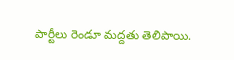పార్టీలు రెండూ మద్దతు తెలిపాయి.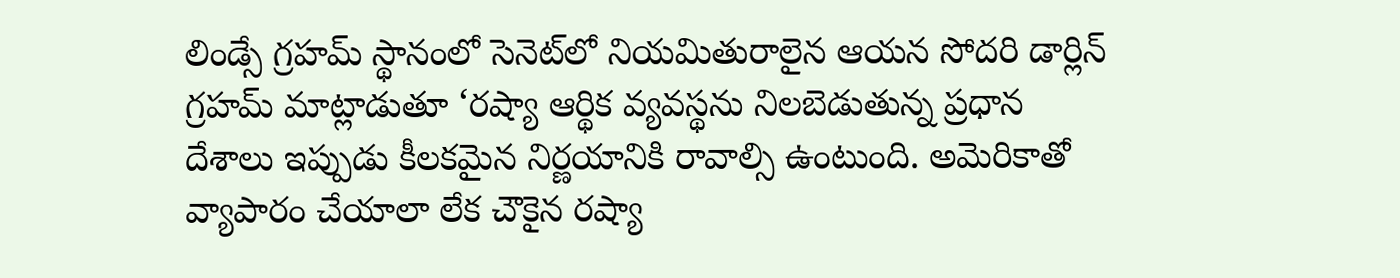లిండ్సే గ్రహమ్‌ స్థానంలో సెనెట్‌లో నియమితురాలైన ఆయన సోదరి డార్లిన్‌ గ్రహమ్‌ మాట్లాడుతూ ‘రష్యా ఆర్థిక వ్యవస్థను నిలబెడుతున్న ప్రధాన దేశాలు ఇప్పుడు కీలకమైన నిర్ణయానికి రావాల్సి ఉంటుంది. అమెరికాతో వ్యాపారం చేయాలా లేక చౌకైన రష్యా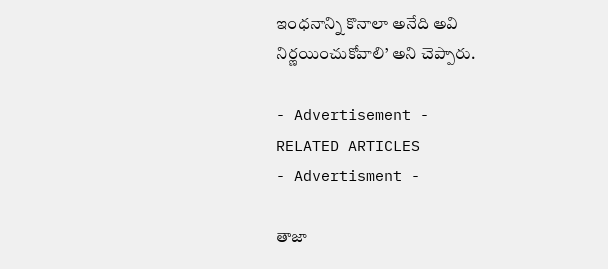ఇంధనాన్ని కొనాలా అనేది అవి నిర్ణయించుకోవాలి’ అని చెప్పారు.

- Advertisement -
RELATED ARTICLES
- Advertisment -

తాజా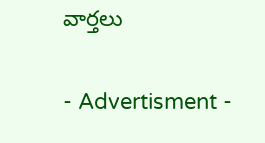వార్తలు

- Advertisment -